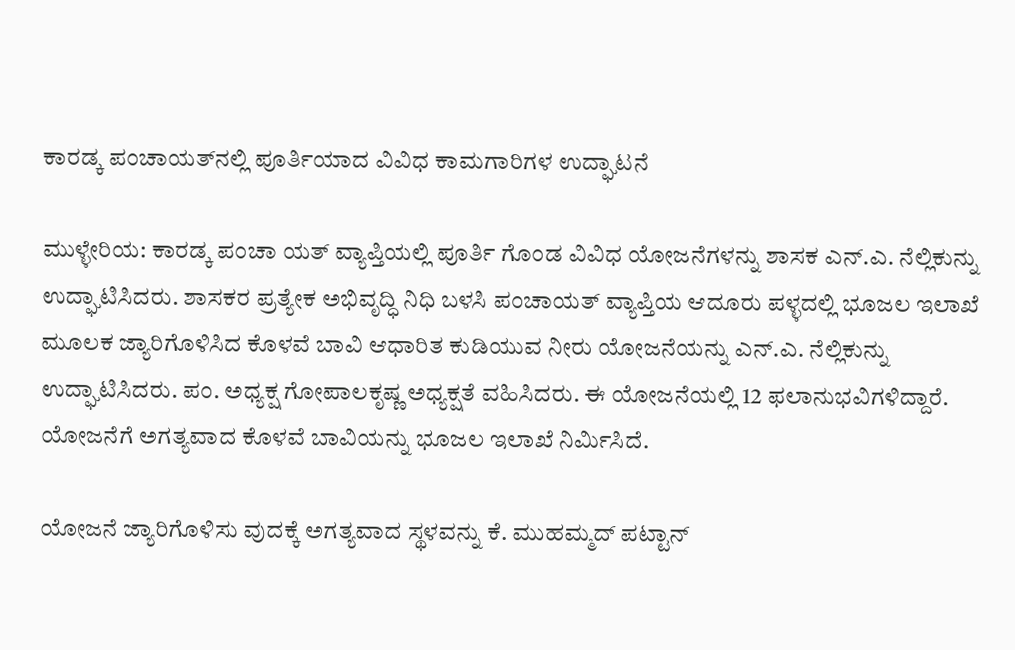ಕಾರಡ್ಕ ಪಂಚಾಯತ್‌ನಲ್ಲಿ ಪೂರ್ತಿಯಾದ ವಿವಿಧ ಕಾಮಗಾರಿಗಳ ಉದ್ಘಾಟನೆ

ಮುಳ್ಳೇರಿಯ: ಕಾರಡ್ಕ ಪಂಚಾ ಯತ್ ವ್ಯಾಪ್ತಿಯಲ್ಲಿ ಪೂರ್ತಿ ಗೊಂಡ ವಿವಿಧ ಯೋಜನೆಗಳನ್ನು ಶಾಸಕ ಎನ್.ಎ. ನೆಲ್ಲಿಕುನ್ನು ಉದ್ಘಾಟಿಸಿದರು. ಶಾಸಕರ ಪ್ರತ್ಯೇಕ ಅಭಿವೃದ್ಧಿ ನಿಧಿ ಬಳಸಿ ಪಂಚಾಯತ್ ವ್ಯಾಪ್ತಿಯ ಆದೂರು ಪಳ್ಳದಲ್ಲಿ ಭೂಜಲ ಇಲಾಖೆ ಮೂಲಕ ಜ್ಯಾರಿಗೊಳಿಸಿದ ಕೊಳವೆ ಬಾವಿ ಆಧಾರಿತ ಕುಡಿಯುವ ನೀರು ಯೋಜನೆಯನ್ನು ಎನ್.ಎ. ನೆಲ್ಲಿಕುನ್ನು ಉದ್ಘಾಟಿಸಿದರು. ಪಂ. ಅಧ್ಯಕ್ಷ ಗೋಪಾಲಕೃಷ್ಣ ಅಧ್ಯಕ್ಷತೆ ವಹಿಸಿದರು. ಈ ಯೋಜನೆಯಲ್ಲಿ 12 ಫಲಾನುಭವಿಗಳಿದ್ದಾರೆ. ಯೋಜನೆಗೆ ಅಗತ್ಯವಾದ ಕೊಳವೆ ಬಾವಿಯನ್ನು ಭೂಜಲ ಇಲಾಖೆ ನಿರ್ಮಿಸಿದೆ.

ಯೋಜನೆ ಜ್ಯಾರಿಗೊಳಿಸು ವುದಕ್ಕೆ ಅಗತ್ಯವಾದ ಸ್ಥಳವನ್ನು ಕೆ. ಮುಹಮ್ಮದ್ ಪಟ್ಟಾನ್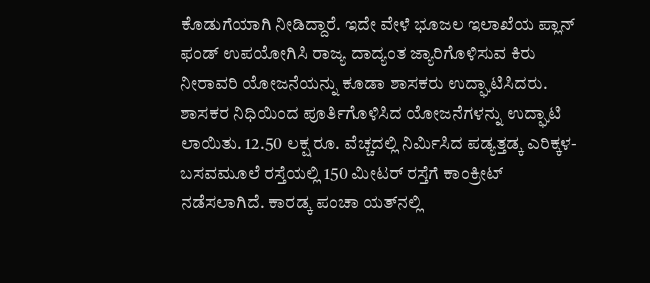ಕೊಡುಗೆಯಾಗಿ ನೀಡಿದ್ದಾರೆ. ಇದೇ ವೇಳೆ ಭೂಜಲ ಇಲಾಖೆಯ ಪ್ಲಾನ್ ಫಂಡ್ ಉಪಯೋಗಿಸಿ ರಾಜ್ಯ ದಾದ್ಯಂತ ಜ್ಯಾರಿಗೊಳಿಸುವ ಕಿರು ನೀರಾವರಿ ಯೋಜನೆಯನ್ನು ಕೂಡಾ ಶಾಸಕರು ಉದ್ಘಾಟಿಸಿದರು. ಶಾಸಕರ ನಿಧಿಯಿಂದ ಪೂರ್ತಿಗೊಳಿಸಿದ ಯೋಜನೆಗಳನ್ನು ಉದ್ಘಾಟಿ ಲಾಯಿತು. 12.50 ಲಕ್ಷ ರೂ. ವೆಚ್ಚದಲ್ಲಿ ನಿರ್ಮಿಸಿದ ಪಡ್ಯತ್ತಡ್ಕ ಎರಿಕ್ಕಳ- ಬಸವಮೂಲೆ ರಸ್ತೆಯಲ್ಲಿ 150 ಮೀಟರ್ ರಸ್ತೆಗೆ ಕಾಂಕ್ರೀಟ್ ನಡೆಸಲಾಗಿದೆ. ಕಾರಡ್ಕ ಪಂಚಾ ಯತ್‌ನಲ್ಲಿ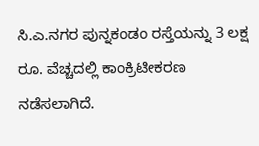ಸಿ.ಎ.ನಗರ ಪುನ್ನಕಂಡಂ ರಸ್ತೆಯನ್ನು 3 ಲಕ್ಷ ರೂ. ವೆಚ್ಚದಲ್ಲಿ ಕಾಂಕ್ರಿಟೀಕರಣ ನಡೆಸಲಾಗಿದೆ.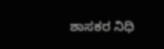ಶಾಸಕರ ನಿಧಿ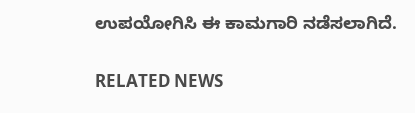ಉಪಯೋಗಿಸಿ ಈ ಕಾಮಗಾರಿ ನಡೆಸಲಾಗಿದೆ.

RELATED NEWS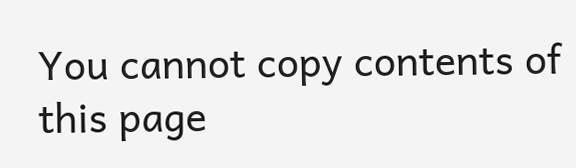You cannot copy contents of this page